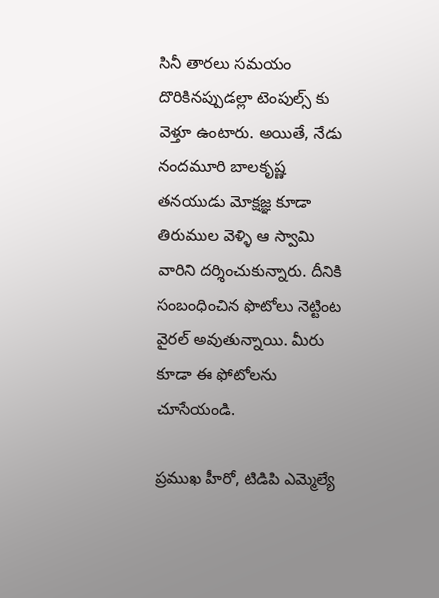సినీ తారలు సమయం దొరికినప్పుడల్లా టెంపుల్స్ కు వెళ్తూ ఉంటారు. అయితే, నేడు నందమూరి బాలకృష్ణ తనయుడు మోక్షజ్ఞ కూడా తిరుముల వెళ్ళి ఆ స్వామి వారిని దర్శించుకున్నారు. దీనికి సంబంధించిన ఫొటోలు నెట్టింట వైరల్ అవుతున్నాయి. మీరు కూడా ఈ ఫోటోలను చూసేయండి.

ప్రముఖ హీరో, టిడిపి ఎమ్మెల్యే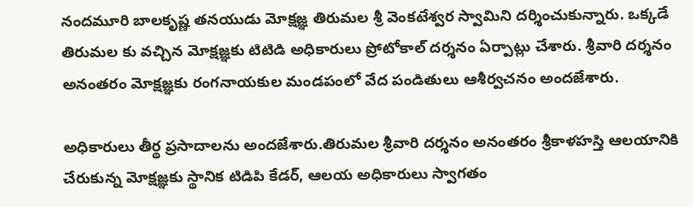నందమూరి బాలకృష్ణ తనయుడు మోక్షజ్ఞ తిరుమల శ్రీ వెంకటేశ్వర స్వామిని దర్శించుకున్నారు. ఒక్కడే తిరుమల కు వచ్చిన మోక్షజ్ఞకు టిటిడి అధికారులు ప్రోటోకాల్ దర్శనం ఏర్పాట్లు చేశారు. శ్రీవారి దర్శనం అనంతరం మోక్షజ్ఞకు రంగనాయకుల మండపంలో వేద పండితులు ఆశీర్వచనం అందజేశారు.

అధికారులు తీర్థ ప్రసాదాలను అందజేశారు.తిరుమల శ్రీవారి దర్శనం అనంతరం శ్రీకాళహస్తి ఆలయానికి చేరుకున్న మోక్షజ్ఞకు స్థానిక టిడిపి కేడర్, ఆలయ అధికారులు స్వాగతం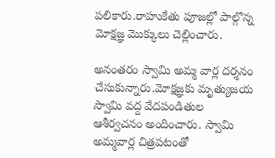పలికారు.రాహుకేతు పూజల్లో పాల్గొన్న మోక్షజ్ఞ మొక్కులు చెల్లించారు.

అనంతరం స్వామి అమ్మ వార్ల దర్శనం చేసుకున్నారు.మోక్షజ్ఞకు మృత్యుజయ స్వామి వద్ద వేదపండితుల ఆశీర్వచనం అందించారు. స్వామి అమ్మవార్ల చిత్రపటంతో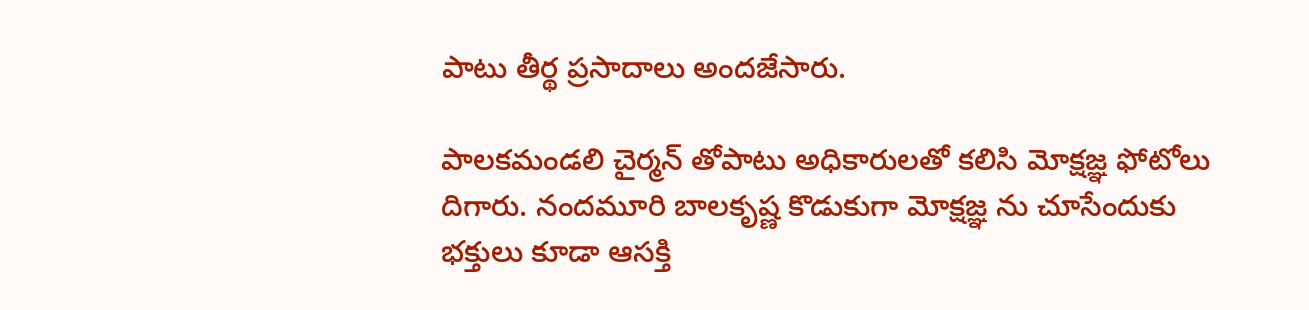పాటు తీర్థ ప్రసాదాలు అందజేసారు.

పాలకమండలి చైర్మన్ తోపాటు అధికారులతో కలిసి మోక్షజ్ఞ ఫోటోలు దిగారు. నందమూరి బాలకృష్ణ కొడుకుగా మోక్షజ్ఞ ను చూసేందుకు భక్తులు కూడా ఆసక్తి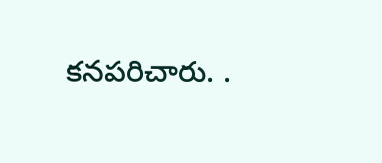కనపరిచారు. .